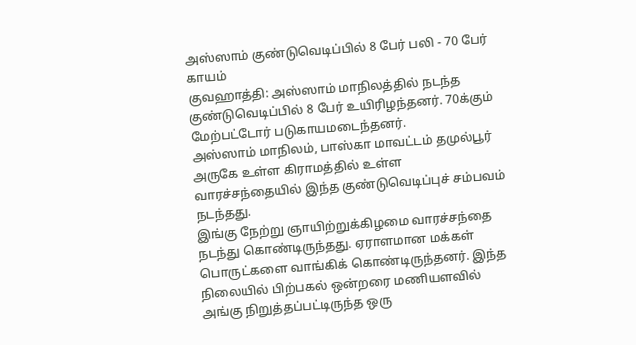அஸ்ஸாம் குண்டுவெடிப்பில் 8 பேர் பலி - 70 பேர் காயம்
குவஹாத்தி: அஸ்ஸாம் மாநிலத்தில் நடந்த குண்டுவெடிப்பில் 8 பேர் உயிரிழந்தனர். 70க்கும் மேற்பட்டோர் படுகாயமடைந்தனர்.
அஸ்ஸாம் மாநிலம், பாஸ்கா மாவட்டம் தமுல்பூர் அருகே உள்ள கிராமத்தில் உள்ள வாரச்சந்தையில் இந்த குண்டுவெடிப்புச் சம்பவம் நடந்தது.
இங்கு நேற்று ஞாயிற்றுக்கிழமை வாரச்சந்தை நடந்து கொண்டிருந்தது. ஏராளமான மக்கள் பொருட்களை வாங்கிக் கொண்டிருந்தனர். இந்த நிலையில் பிற்பகல் ஒன்றரை மணியளவில் அங்கு நிறுத்தப்பட்டிருந்த ஒரு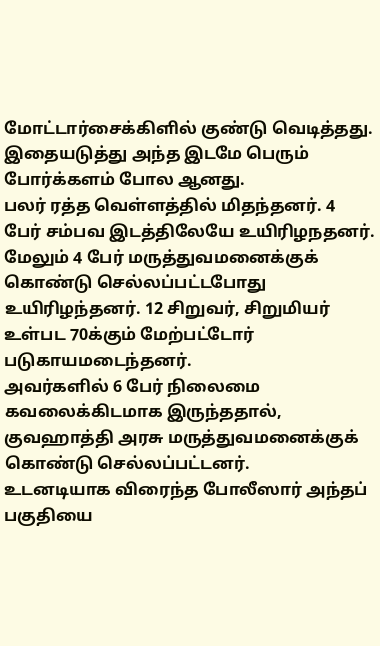மோட்டார்சைக்கிளில் குண்டு வெடித்தது. இதையடுத்து அந்த இடமே பெரும் போர்க்களம் போல ஆனது.
பலர் ரத்த வெள்ளத்தில் மிதந்தனர். 4 பேர் சம்பவ இடத்திலேயே உயிரிழநதனர். மேலும் 4 பேர் மருத்துவமனைக்குக் கொண்டு செல்லப்பட்டபோது உயிரிழந்தனர். 12 சிறுவர், சிறுமியர் உள்பட 70க்கும் மேற்பட்டோர் படுகாயமடைந்தனர்.
அவர்களில் 6 பேர் நிலைமை கவலைக்கிடமாக இருந்ததால், குவஹாத்தி அரசு மருத்துவமனைக்குக் கொண்டு செல்லப்பட்டனர்.
உடனடியாக விரைந்த போலீஸார் அந்தப் பகுதியை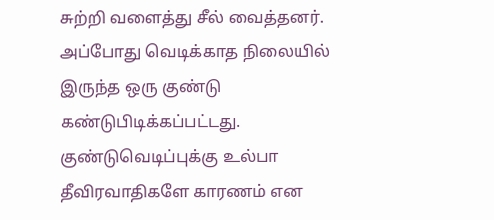சுற்றி வளைத்து சீல் வைத்தனர். அப்போது வெடிக்காத நிலையில் இருந்த ஒரு குண்டு கண்டுபிடிக்கப்பட்டது.
குண்டுவெடிப்புக்கு உல்பா தீவிரவாதிகளே காரணம் என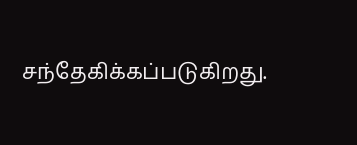சந்தேகிக்கப்படுகிறது.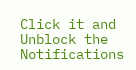Click it and Unblock the Notifications